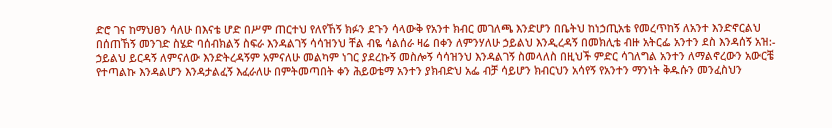ድሮ ገና ከማህፀን ሳለሁ በእናቴ ሆድ በሥም ጠርተህ የለየኸኝ ክፉን ደጉን ሳላውቅ የአንተ ክብር መገለጫ እንድሆን በቤትህ ከነኃጢአቴ የመረጥከኝ ለአንተ እንድኖርልህ በሰጠኸኝ መንገድ ስሄድ ባሰብክልኝ ስፍራ እንዳልገኝ ሳሳዝንህ ቸል ብዬ ሳልሰራ ዛሬ በቀን ለምንሃለሁ ኃይልህ እንዲረዳኝ በመክሊቴ ብዙ አትርፌ አንተን ደስ እንዳሰኝ አዝ:- ኃይልህ ይርዳኝ ለምናለው እንድትረዳኝም አምናለሁ መልካም ነገር ያደረኩኝ መስሎኝ ሳሳዝንህ እንዳልገኝ ስመላለስ በዚህች ምድር ሳገለግል አንተን ለማልኖረውን አውርቼ የተጣልኩ እንዳልሆን እንዳታልፈኝ እፈራለሁ በምትመጣበት ቀን ሕይወቴማ አንተን ያክብድህ አፌ ብቻ ሳይሆን ክብርህን አሳየኝ የአንተን ማንነት ቅዱሱን መንፈስህን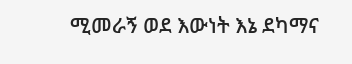ሚመራኝ ወደ እውነት እኔ ደካማና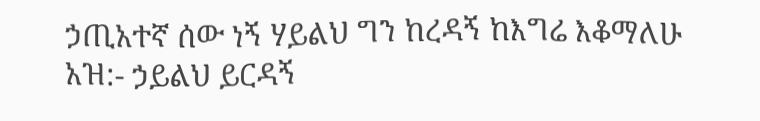ኃጢአተኛ ሰው ነኝ ሃይልህ ግን ከረዳኝ ከእግሬ እቆማለሁ አዝ:- ኃይልህ ይርዳኝ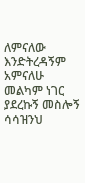ለምናለው እንድትረዳኝም አምናለሁ መልካም ነገር ያደረኩኝ መስሎኝ ሳሳዝንህ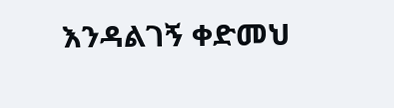እንዳልገኝ ቀድመህ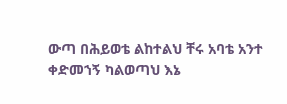ውጣ በሕይወቴ ልከተልህ ቸሩ አባቴ አንተ ቀድመኀኝ ካልወጣህ እኔ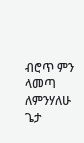ብሮጥ ምን ላመጣ ለምንሃለሁ ጌታ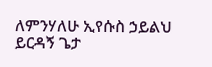ለምንሃለሁ ኢየሱስ ኃይልህ ይርዳኝ ጌታ